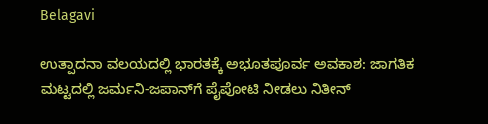Belagavi

ಉತ್ಪಾದನಾ ವಲಯದಲ್ಲಿ ಭಾರತಕ್ಕೆ ಅಭೂತಪೂರ್ವ ಅವಕಾಶ: ಜಾಗತಿಕ ಮಟ್ಟದಲ್ಲಿ ಜರ್ಮನಿ-ಜಪಾನ್‌ಗೆ ಪೈಪೋಟಿ ನೀಡಲು ನಿತೀನ್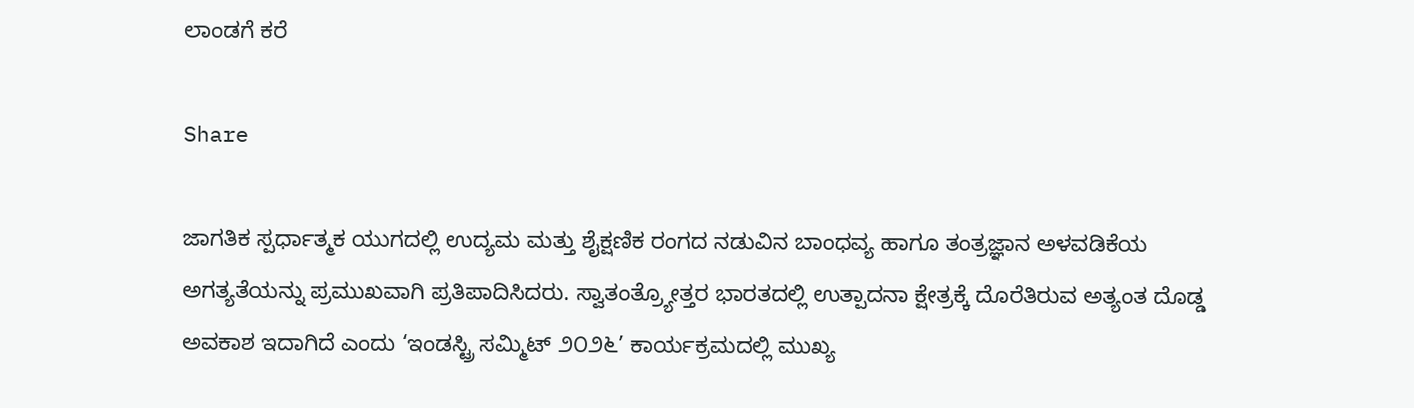ಲಾಂಡಗೆ ಕರೆ

Share

ಜಾಗತಿಕ ಸ್ಪರ್ಧಾತ್ಮಕ ಯುಗದಲ್ಲಿ ಉದ್ಯಮ ಮತ್ತು ಶೈಕ್ಷಣಿಕ ರಂಗದ ನಡುವಿನ ಬಾಂಧವ್ಯ ಹಾಗೂ ತಂತ್ರಜ್ಞಾನ ಅಳವಡಿಕೆಯ ಅಗತ್ಯತೆಯನ್ನು ಪ್ರಮುಖವಾಗಿ ಪ್ರತಿಪಾದಿಸಿದರು. ಸ್ವಾತಂತ್ರ್ಯೋತ್ತರ ಭಾರತದಲ್ಲಿ ಉತ್ಪಾದನಾ ಕ್ಷೇತ್ರಕ್ಕೆ ದೊರೆತಿರುವ ಅತ್ಯಂತ ದೊಡ್ಡ ಅವಕಾಶ ಇದಾಗಿದೆ ಎಂದು ‘ಇಂಡಸ್ಟ್ರಿ ಸಮ್ಮಿಟ್ ೨೦೨೬’ ಕಾರ್ಯಕ್ರಮದಲ್ಲಿ ಮುಖ್ಯ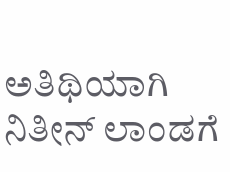ಅತಿಥಿಯಾಗಿ ನಿತೀನ್ ಲಾಂಡಗೆ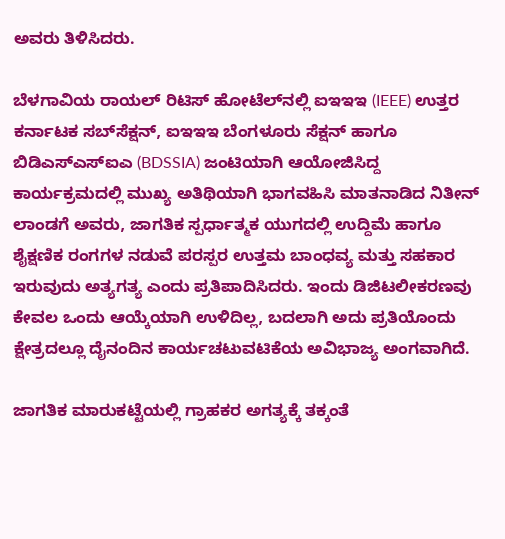ಅವರು ತಿಳಿಸಿದರು.

ಬೆಳಗಾವಿಯ ರಾಯಲ್ ರಿಟಿಸ್ ಹೋಟೆಲ್‌ನಲ್ಲಿ ಐಇಇಇ (IEEE) ಉತ್ತರ ಕರ್ನಾಟಕ ಸಬ್‌ಸೆಕ್ಷನ್, ಐಇಇಇ ಬೆಂಗಳೂರು ಸೆಕ್ಷನ್ ಹಾಗೂ ಬಿಡಿಎಸ್‌ಎಸ್‌ಐಎ (BDSSIA) ಜಂಟಿಯಾಗಿ ಆಯೋಜಿಸಿದ್ದ ಕಾರ್ಯಕ್ರಮದಲ್ಲಿ ಮುಖ್ಯ ಅತಿಥಿಯಾಗಿ ಭಾಗವಹಿಸಿ ಮಾತನಾಡಿದ ನಿತೀನ್ ಲಾಂಡಗೆ ಅವರು, ಜಾಗತಿಕ ಸ್ಪರ್ಧಾತ್ಮಕ ಯುಗದಲ್ಲಿ ಉದ್ದಿಮೆ ಹಾಗೂ ಶೈಕ್ಷಣಿಕ ರಂಗಗಳ ನಡುವೆ ಪರಸ್ಪರ ಉತ್ತಮ ಬಾಂಧವ್ಯ ಮತ್ತು ಸಹಕಾರ ಇರುವುದು ಅತ್ಯಗತ್ಯ ಎಂದು ಪ್ರತಿಪಾದಿಸಿದರು. ಇಂದು ಡಿಜಿಟಲೀಕರಣವು ಕೇವಲ ಒಂದು ಆಯ್ಕೆಯಾಗಿ ಉಳಿದಿಲ್ಲ, ಬದಲಾಗಿ ಅದು ಪ್ರತಿಯೊಂದು ಕ್ಷೇತ್ರದಲ್ಲೂ ದೈನಂದಿನ ಕಾರ್ಯಚಟುವಟಿಕೆಯ ಅವಿಭಾಜ್ಯ ಅಂಗವಾಗಿದೆ.

ಜಾಗತಿಕ ಮಾರುಕಟ್ಟೆಯಲ್ಲಿ ಗ್ರಾಹಕರ ಅಗತ್ಯಕ್ಕೆ ತಕ್ಕಂತೆ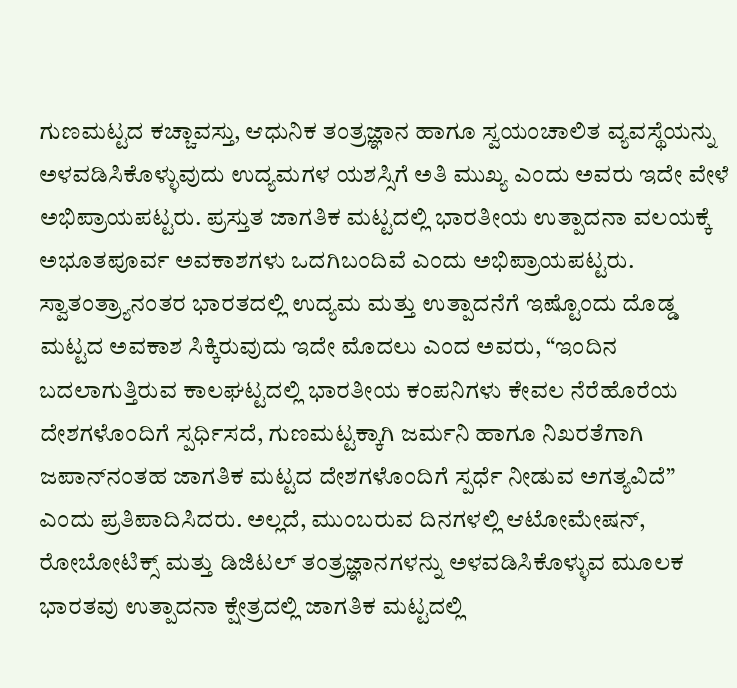ಗುಣಮಟ್ಟದ ಕಚ್ಚಾವಸ್ತು, ಆಧುನಿಕ ತಂತ್ರಜ್ಞಾನ ಹಾಗೂ ಸ್ವಯಂಚಾಲಿತ ವ್ಯವಸ್ಥೆಯನ್ನು ಅಳವಡಿಸಿಕೊಳ್ಳುವುದು ಉದ್ಯಮಗಳ ಯಶಸ್ಸಿಗೆ ಅತಿ ಮುಖ್ಯ ಎಂದು ಅವರು ಇದೇ ವೇಳೆ ಅಭಿಪ್ರಾಯಪಟ್ಟರು. ಪ್ರಸ್ತುತ ಜಾಗತಿಕ ಮಟ್ಟದಲ್ಲಿ ಭಾರತೀಯ ಉತ್ಪಾದನಾ ವಲಯಕ್ಕೆ ಅಭೂತಪೂರ್ವ ಅವಕಾಶಗಳು ಒದಗಿಬಂದಿವೆ ಎಂದು ಅಭಿಪ್ರಾಯಪಟ್ಟರು. ಸ್ವಾತಂತ್ರ್ಯಾನಂತರ ಭಾರತದಲ್ಲಿ ಉದ್ಯಮ ಮತ್ತು ಉತ್ಪಾದನೆಗೆ ಇಷ್ಟೊಂದು ದೊಡ್ಡ ಮಟ್ಟದ ಅವಕಾಶ ಸಿಕ್ಕಿರುವುದು ಇದೇ ಮೊದಲು ಎಂದ ಅವರು, “ಇಂದಿನ ಬದಲಾಗುತ್ತಿರುವ ಕಾಲಘಟ್ಟದಲ್ಲಿ ಭಾರತೀಯ ಕಂಪನಿಗಳು ಕೇವಲ ನೆರೆಹೊರೆಯ ದೇಶಗಳೊಂದಿಗೆ ಸ್ಪರ್ಧಿಸದೆ, ಗುಣಮಟ್ಟಕ್ಕಾಗಿ ಜರ್ಮನಿ ಹಾಗೂ ನಿಖರತೆಗಾಗಿ ಜಪಾನ್‌ನಂತಹ ಜಾಗತಿಕ ಮಟ್ಟದ ದೇಶಗಳೊಂದಿಗೆ ಸ್ಪರ್ಧೆ ನೀಡುವ ಅಗತ್ಯವಿದೆ” ಎಂದು ಪ್ರತಿಪಾದಿಸಿದರು. ಅಲ್ಲದೆ, ಮುಂಬರುವ ದಿನಗಳಲ್ಲಿ ಆಟೋಮೇಷನ್, ರೋಬೋಟಿಕ್ಸ್ ಮತ್ತು ಡಿಜಿಟಲ್ ತಂತ್ರಜ್ಞಾನಗಳನ್ನು ಅಳವಡಿಸಿಕೊಳ್ಳುವ ಮೂಲಕ ಭಾರತವು ಉತ್ಪಾದನಾ ಕ್ಷೇತ್ರದಲ್ಲಿ ಜಾಗತಿಕ ಮಟ್ಟದಲ್ಲಿ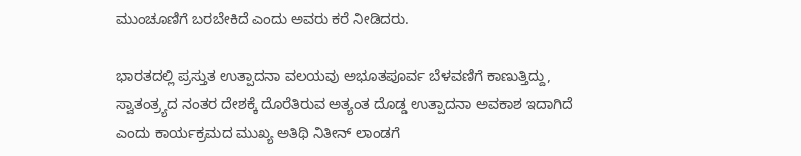ಮುಂಚೂಣಿಗೆ ಬರಬೇಕಿದೆ ಎಂದು ಅವರು ಕರೆ ನೀಡಿದರು.

ಭಾರತದಲ್ಲಿ ಪ್ರಸ್ತುತ ಉತ್ಪಾದನಾ ವಲಯವು ಅಭೂತಪೂರ್ವ ಬೆಳವಣಿಗೆ ಕಾಣುತ್ತಿದ್ದು, ಸ್ವಾತಂತ್ರ್ಯದ ನಂತರ ದೇಶಕ್ಕೆ ದೊರೆತಿರುವ ಅತ್ಯಂತ ದೊಡ್ಡ ಉತ್ಪಾದನಾ ಅವಕಾಶ ಇದಾಗಿದೆ ಎಂದು ಕಾರ್ಯಕ್ರಮದ ಮುಖ್ಯ ಅತಿಥಿ ನಿತೀನ್ ಲಾಂಡಗೆ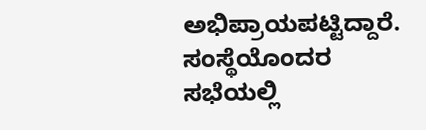ಅಭಿಪ್ರಾಯಪಟ್ಟಿದ್ದಾರೆ. ಸಂಸ್ಥೆಯೊಂದರ ಸಭೆಯಲ್ಲಿ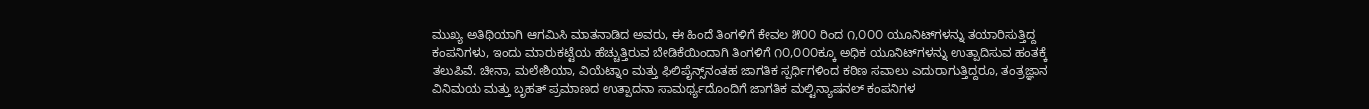ಮುಖ್ಯ ಅತಿಥಿಯಾಗಿ ಆಗಮಿಸಿ ಮಾತನಾಡಿದ ಅವರು, ಈ ಹಿಂದೆ ತಿಂಗಳಿಗೆ ಕೇವಲ ೫೦೦ ರಿಂದ ೧,೦೦೦ ಯೂನಿಟ್‌ಗಳನ್ನು ತಯಾರಿಸುತ್ತಿದ್ದ ಕಂಪನಿಗಳು, ಇಂದು ಮಾರುಕಟ್ಟೆಯ ಹೆಚ್ಚುತ್ತಿರುವ ಬೇಡಿಕೆಯಿಂದಾಗಿ ತಿಂಗಳಿಗೆ ೧೦,೦೦೦ಕ್ಕೂ ಅಧಿಕ ಯೂನಿಟ್‌ಗಳನ್ನು ಉತ್ಪಾದಿಸುವ ಹಂತಕ್ಕೆ ತಲುಪಿವೆ. ಚೀನಾ, ಮಲೇಶಿಯಾ, ವಿಯೆಟ್ನಾಂ ಮತ್ತು ಫಿಲಿಪೈನ್ಸ್‌ನಂತಹ ಜಾಗತಿಕ ಸ್ಪರ್ಧಿಗಳಿಂದ ಕಠಿಣ ಸವಾಲು ಎದುರಾಗುತ್ತಿದ್ದರೂ, ತಂತ್ರಜ್ಞಾನ ವಿನಿಮಯ ಮತ್ತು ಬೃಹತ್ ಪ್ರಮಾಣದ ಉತ್ಪಾದನಾ ಸಾಮರ್ಥ್ಯದೊಂದಿಗೆ ಜಾಗತಿಕ ಮಲ್ಟಿನ್ಯಾಷನಲ್ ಕಂಪನಿಗಳ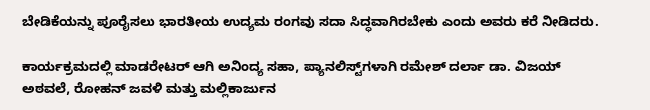ಬೇಡಿಕೆಯನ್ನು ಪೂರೈಸಲು ಭಾರತೀಯ ಉದ್ಯಮ ರಂಗವು ಸದಾ ಸಿದ್ಧವಾಗಿರಬೇಕು ಎಂದು ಅವರು ಕರೆ ನೀಡಿದರು.

ಕಾರ್ಯಕ್ರಮದಲ್ಲಿ ಮಾಡರೇಟರ್ ಆಗಿ ಅನಿಂದ್ಯ ಸಹಾ, ಪ್ಯಾನಲಿಸ್ಟ್‌ಗಳಾಗಿ ರಮೇಶ್ ದರ್ಲಾ ಡಾ. ವಿಜಯ್ ಅಠವಲೆ, ರೋಹನ್ ಜವಳಿ ಮತ್ತು ಮಲ್ಲಿಕಾರ್ಜುನ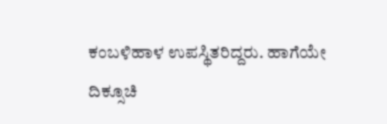ಕಂಬಳಿಹಾಳ ಉಪಸ್ಥಿತರಿದ್ದರು. ಹಾಗೆಯೇ ದಿಕ್ಸೂಚಿ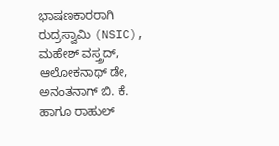ಭಾಷಣಕಾರರಾಗಿ ರುದ್ರಸ್ವಾಮಿ (NSIC), ಮಹೇಶ್ ವಸ್ತ್ರದ್, ಆಲೋಕನಾಥ್ ಡೇ, ಅನಂತನಾಗ್ ಬಿ. ಕೆ. ಹಾಗೂ ರಾಹುಲ್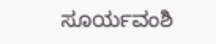ಸೂರ್ಯವಂಶಿ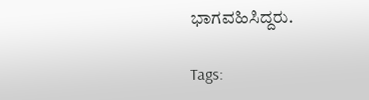ಭಾಗವಹಿಸಿದ್ದರು.

Tags: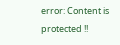error: Content is protected !!